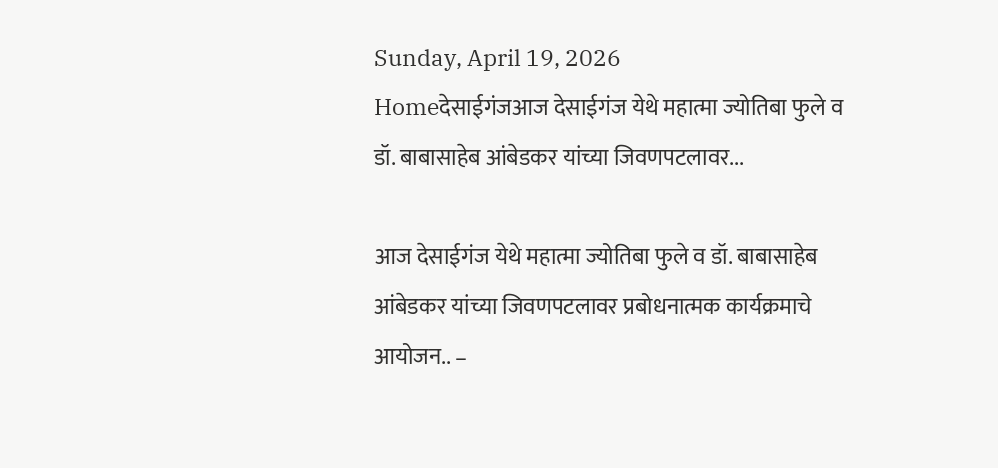Sunday, April 19, 2026
Homeदेसाईगंजआज देसाईगंज येथे महात्मा ज्योतिबा फुले व डॉ. बाबासाहेब आंबेडकर यांच्या जिवणपटलावर...

आज देसाईगंज येथे महात्मा ज्योतिबा फुले व डॉ. बाबासाहेब आंबेडकर यांच्या जिवणपटलावर प्रबोधनात्मक कार्यक्रमाचे आयोजन.. –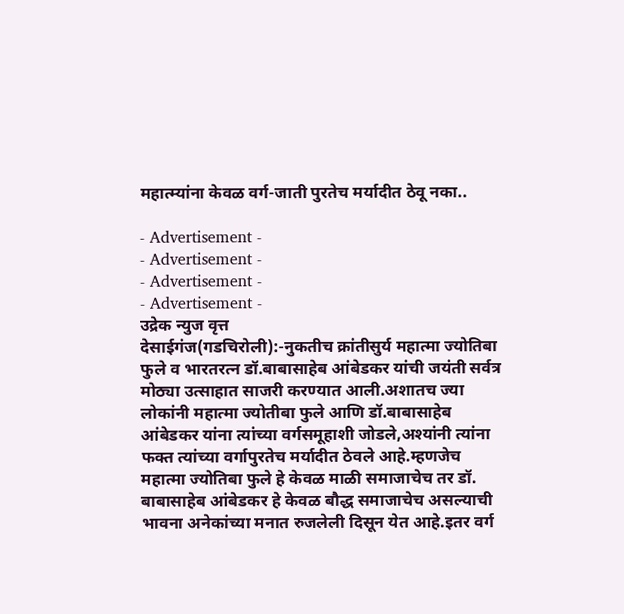महात्म्यांना केवळ वर्ग-जाती पुरतेच मर्यादीत ठेवू नका..

- Advertisement -
- Advertisement -
- Advertisement -
- Advertisement -
उद्रेक न्युज वृत्त
देसाईगंज(गडचिरोली):-नुकतीच क्रांतीसुर्य महात्मा ज्योतिबा फुले व भारतरत्न डॉ.बाबासाहेब आंबेडकर यांची जयंती सर्वत्र मोठ्या उत्साहात साजरी करण्यात आली.अशातच ज्या लोकांनी महात्मा ज्योतीबा फुले आणि डॉ.बाबासाहेब आंबेडकर यांना त्यांच्या वर्गसमूहाशी जोडले,अश्यांनी त्यांना फक्त त्यांच्या वर्गापुरतेच मर्यादीत ठेवले आहे.म्हणजेच महात्मा ज्योतिबा फुले हे केवळ माळी समाजाचेच तर डॉ. बाबासाहेब आंबेडकर हे केवळ बौद्ध समाजाचेच असल्याची भावना अनेकांच्या मनात रुजलेली दिसून येत आहे.इतर वर्ग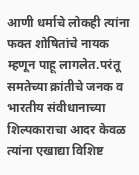आणी धर्माचे लोकही त्यांना फक्त शोषितांचे नायक म्हणून पाहू लागलेत.परंतू समतेच्या क्रांतीचे जनक व भारतीय संवीधानाच्या शिल्पकाराचा आदर केवळ त्यांना एखाद्या विशिष्ट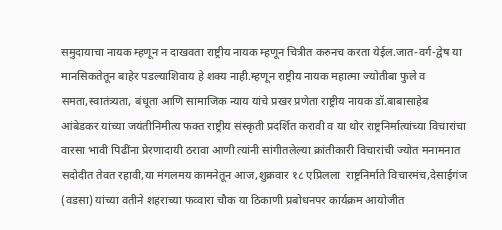समुदायाचा नायक म्हणून न दाखवता राष्ट्रीय नायक म्हणून चित्रीत करुनच करता येईल.जात-वर्ग-द्वेष या मानसिकतेतून बाहेर पडल्याशिवाय हे शक्य नाही.म्हणून राष्ट्रीय नायक महात्मा ज्योतीबा फुले व समता,स्वातंत्र्यता, बंधूता आणि सामाजिक न्याय यांचे प्रखर प्रणेता राष्ट्रीय नायक डॉ.बाबासाहेब आंबेडकर यांच्या जयंतीनिमीत्य फक्त राष्ट्रीय संस्कृती प्रदर्शित करावी व या थोर राष्ट्रनिर्मात्यांच्या विचारांचा वारसा भावी पिढींना प्रेरणादायी ठरावा आणी त्यांनी सांगीतलेल्या क्रांतीकारी विचारांची ज्योत मनामनात सदोदीत तेवत रहावी,या मंगलमय कामनेतून आज,शुक्रवार १८ एप्रिलला  राष्ट्रनिर्माते विचारमंच,देसाईगंज (वडसा) यांच्या वतीने शहराच्या फव्वारा चौक या ठिकाणी प्रबोधनपर कार्यक्रम आयोजीत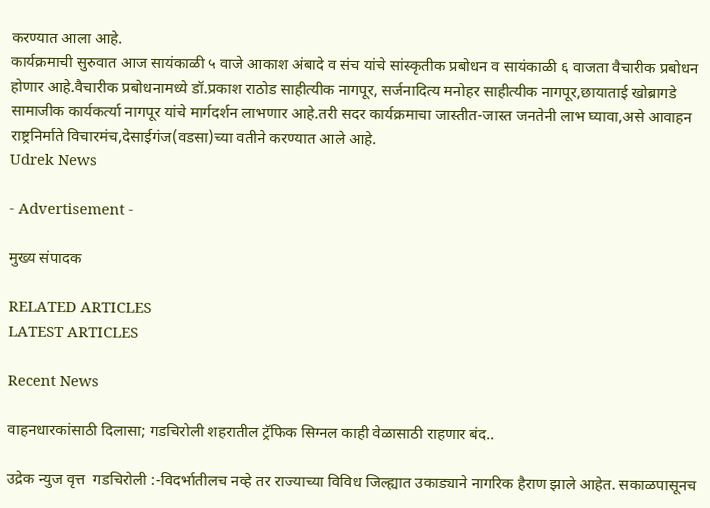करण्यात आला आहे.
कार्यक्रमाची सुरुवात आज सायंकाळी ५ वाजे आकाश अंबादे व संच यांचे सांस्कृतीक प्रबोधन व सायंकाळी ६ वाजता वैचारीक प्रबोधन होणार आहे.वैचारीक प्रबोधनामध्ये डॉ.प्रकाश राठोड साहीत्यीक नागपूर, सर्जनादित्य मनोहर साहीत्यीक नागपूर,छायाताई खोब्रागडे सामाजीक कार्यकर्त्या नागपूर यांचे मार्गदर्शन लाभणार आहे.तरी सदर कार्यक्रमाचा जास्तीत-जास्त जनतेनी लाभ घ्यावा,असे आवाहन राष्ट्रनिर्माते विचारमंच,देसाईगंज(वडसा)च्या वतीने करण्यात आले आहे.
Udrek News

- Advertisement -

मुख्य संपादक

RELATED ARTICLES
LATEST ARTICLES

Recent News

वाहनधारकांसाठी दिलासा; गडचिरोली शहरातील ट्रॅफिक सिग्नल काही वेळासाठी राहणार बंद..

उद्रेक न्युज वृत्त  गडचिरोली :-विदर्भातीलच नव्हे तर राज्याच्या विविध जिल्ह्यात उकाड्याने नागरिक हैराण झाले आहेत. सकाळपासूनच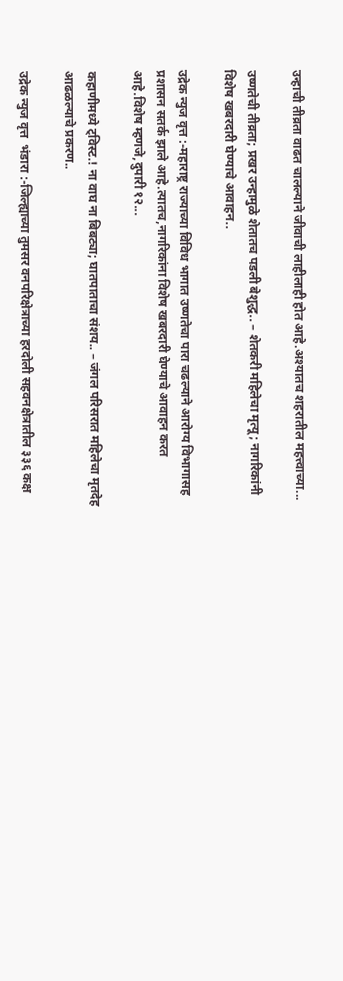उन्हाची तीव्रता वाढत चालल्याने जीवाची लाहीलाही होत आहे.अश्यातच शहरातील महत्त्वाच्या...

उष्णतेची तीव्रता; प्रखर उन्हामुळे शेतातच पडली बेशुद्ध.. – शेतकरी महिलेचा मृत्यू; नागरिकांनी विशेष खबरदारी घेण्याचे आवाहन..

उद्रेक न्युज वृत्त :-महाराष्ट्र राज्याच्या विविध भागात उष्णतेचा पारा चढल्याने आरोग्य विभागासह प्रशासन सतर्क झाले आहे.त्यातच,नागरिकांना विशेष खबरदारी घेण्याचे आवाहन करत आहे.विशेष म्हणजे,दुपारी १२...

कहाणीमध्ये ट्विस्ट.! ना वाघ ना बिबट्या; घातपाताचा संशय.. – जंगल परिसरात महिलेचा मृतदेह आढळल्याचे प्रकरण..

उद्रेक न्युज वृत्त  भंडारा :-जिल्ह्याच्या तुमसर वनपरिक्षेत्राच्या हरदोली सहवनक्षेत्रातील ३३६ कक्ष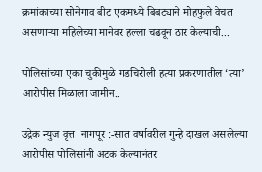क्रमांकाच्या सोनेगाव बीट एकमध्ये बिबट्याने मोहफुले वेचत असणाऱ्या महिलेच्या मानेवर हल्ला चढवून ठार केल्याची...

पोलिसांच्या एका चुकीमुळे गडचिरोली हत्या प्रकरणातील ‘त्या’ आरोपीस मिळाला जामीन..

उद्रेक न्युज वृत्त  नागपूर :-सात वर्षावरील गुन्हे दाखल असलेल्या आरोपीस पोलिसांनी अटक केल्यानंतर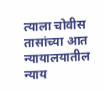त्याला चोवीस तासांच्या आत न्यायालयातील न्याय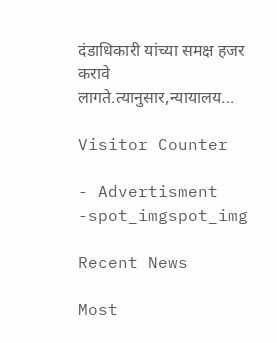दंडाधिकारी यांच्या समक्ष हजर करावे लागते.त्यानुसार,न्यायालय...

Visitor Counter

- Advertisment -spot_imgspot_img

Recent News

Most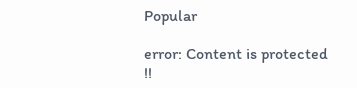Popular

error: Content is protected !!